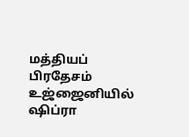மத்தியப் பிரதேசம் உஜ்ஜைனியில் ஷிப்ரா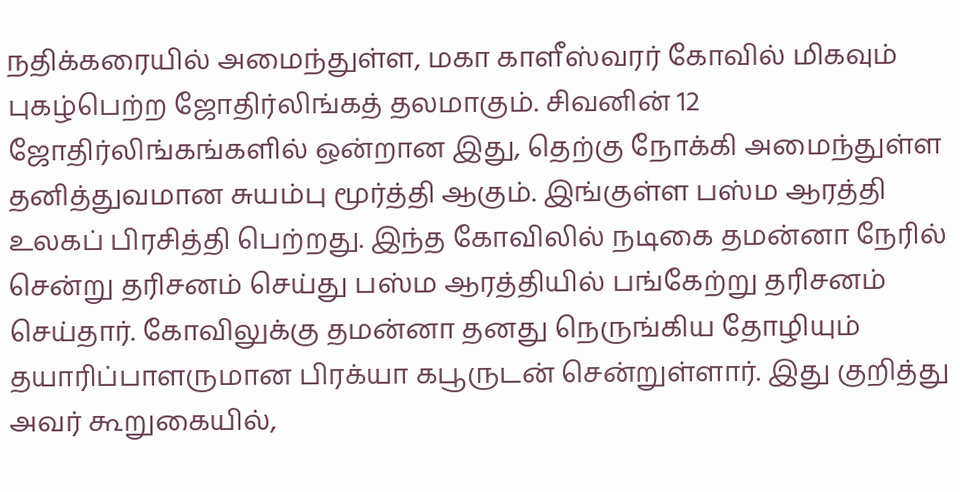நதிக்கரையில் அமைந்துள்ள, மகா காளீஸ்வரர் கோவில் மிகவும் புகழ்பெற்ற ஜோதிர்லிங்கத் தலமாகும். சிவனின் 12 ஜோதிர்லிங்கங்களில் ஒன்றான இது, தெற்கு நோக்கி அமைந்துள்ள தனித்துவமான சுயம்பு மூர்த்தி ஆகும். இங்குள்ள பஸ்ம ஆரத்தி உலகப் பிரசித்தி பெற்றது. இந்த கோவிலில் நடிகை தமன்னா நேரில் சென்று தரிசனம் செய்து பஸ்ம ஆரத்தியில் பங்கேற்று தரிசனம் செய்தார். கோவிலுக்கு தமன்னா தனது நெருங்கிய தோழியும் தயாரிப்பாளருமான பிரக்யா கபூருடன் சென்றுள்ளார். இது குறித்து அவர் கூறுகையில்,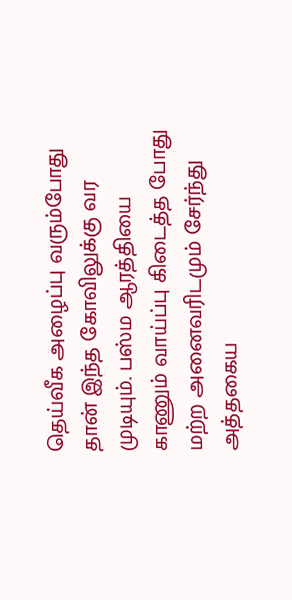தெய்வீக அழைப்பு வரும்போது தான் இந்த கோவிலுக்கு வர முடியும். பஸ்ம ஆரத்தியை காணும் வாய்ப்பு கிடைத்த போது மற்ற அனைவரிடமும் சேர்ந்து அத்தகைய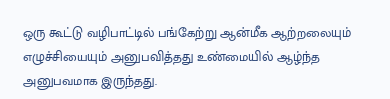ஒரு கூட்டு வழிபாட்டில் பங்கேற்று ஆன்மீக ஆற்றலையும் எழுச்சியையும் அனுபவித்தது உண்மையில் ஆழ்ந்த அனுபவமாக இருந்தது.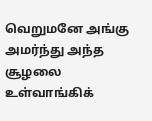வெறுமனே அங்கு அமர்ந்து அந்த சூழலை உள்வாங்கிக்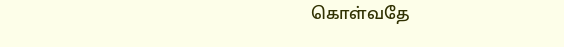கொள்வதே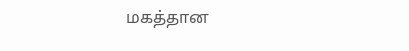மகத்தான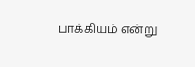பாக்கியம் என்று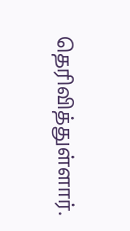தெரிவித்துள்ளார்.